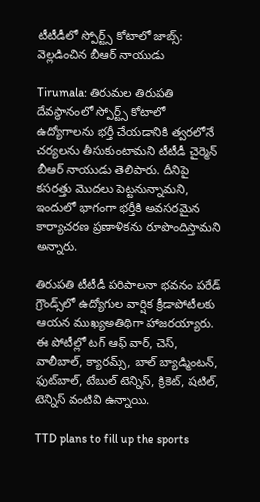టీటీడీలో స్పోర్ట్స్ కోటాలో జాబ్స్: వెల్లడించిన బీఆర్ నాయుడు

Tirumala: తిరుమల తిరుపతి దేవస్థానంలో స్పోర్ట్స్ కోటాలో ఉద్యోగాలను భర్తీ చేయడానికి త్వరలోనే చర్యలను తీసుకుంటామని టీటీడీ చైర్మెన్ బీఆర్ నాయుడు తెలిపారు. దీనిపై కసరత్తు మొదలు పెట్టనున్నామని, ఇందులో భాగంగా భర్తీకి అవసరమైన కార్యాచరణ ప్రణాళికను రూపొందిస్తామని అన్నారు.

తిరుప‌తి టీటీడీ ప‌రిపాల‌నా భ‌వ‌నం ప‌రేడ్ గ్రౌండ్స్‌లో ఉద్యోగుల వార్షిక క్రీడాపోటీలకు ఆయన ముఖ్యఅతిథిగా హాజరయ్యారు. ఈ పోటీల్లో టగ్‌ ఆఫ్‌ వార్‌, చెస్‌, వాలీబాల్‌, క్యారమ్స్‌, బాల్‌ బ్యాడ్మింటన్‌, ఫుట్‌బాల్‌, టేబుల్‌ టెన్నిస్‌, క్రికెట్‌, షటిల్‌, టెన్నిస్‌ వంటివి ఉన్నాయి.

TTD plans to fill up the sports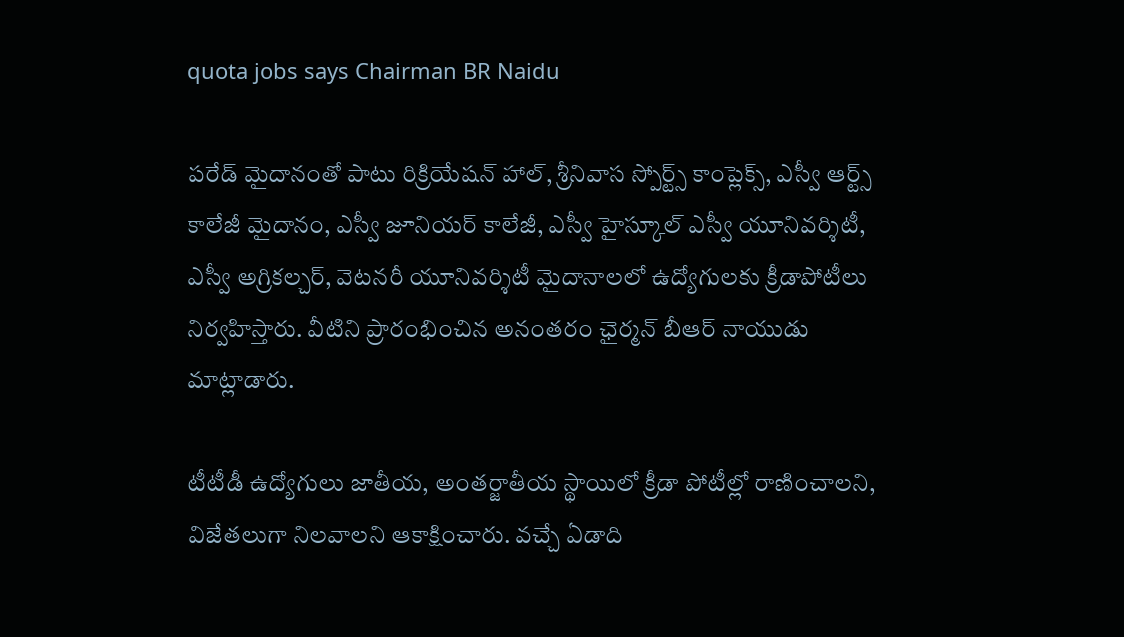quota jobs says Chairman BR Naidu

పరేడ్ మైదానంతో పాటు రిక్రియేషన్ హాల్, శ్రీనివాస స్పోర్ట్స్ కాంప్లెక్స్, ఎస్వీ ఆర్ట్స్ కాలేజీ మైదానం, ఎస్వీ జూనియర్ కాలేజీ, ఎస్వీ హైస్కూల్ ఎస్వీ యూనివర్శిటీ, ఎస్వీ అగ్రికల్చర్, వెటనరీ యూనివర్శిటీ మైదానాలలో ఉద్యోగులకు క్రీడాపోటీలు నిర్వహిస్తారు. వీటిని ప్రారంభించిన అనంతరం ఛైర్మన్ బీఆర్ నాయుడు మాట్లాడారు.

టీటీడీ ఉద్యోగులు జాతీయ, అంతర్జాతీయ స్థాయిలో క్రీడా పోటీల్లో రాణించాలని, విజేతలుగా నిలవాలని ఆకాక్షించారు. వచ్చే ఏడాది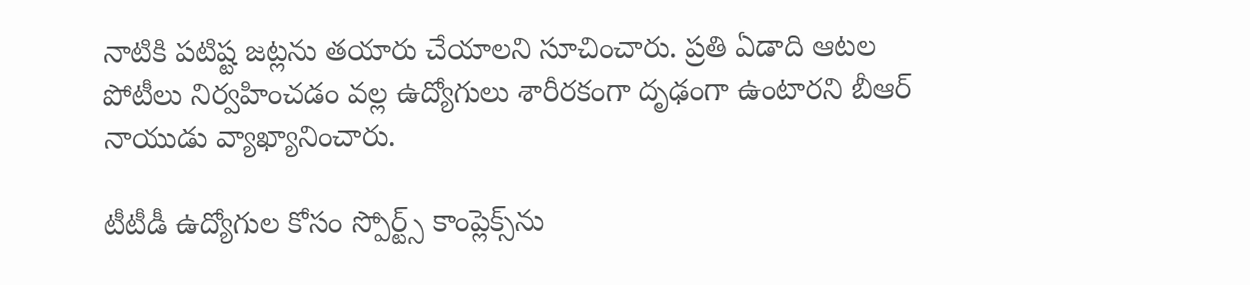నాటికి పటిష్ట జట్లను తయారు చేయాలని సూచించారు. ప్రతి ఏడాది ఆటల పోటీలు నిర్వహించడం వల్ల ఉద్యోగులు శారీరకంగా దృఢంగా ఉంటారని బీఆర్ నాయుడు వ్యాఖ్యానించారు.

టీటీడీ ఉద్యోగుల కోసం స్పోర్ట్స్ కాంప్లెక్స్‌ను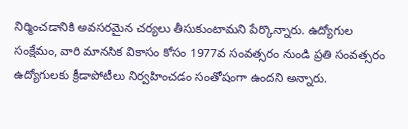నిర్మించడానికి అవసరమైన చర్యలు తీసుకుంటామని పేర్కొన్నారు. ఉద్యోగుల సంక్షేమం, వారి మాన‌సిక వికాసం కోసం 1977వ సంవ‌త్స‌రం నుండి ప్ర‌తి సంవ‌త్స‌రం ఉద్యోగుల‌కు క్రీడాపోటీలు నిర్వ‌హించడం సంతోషంగా ఉందని అన్నారు.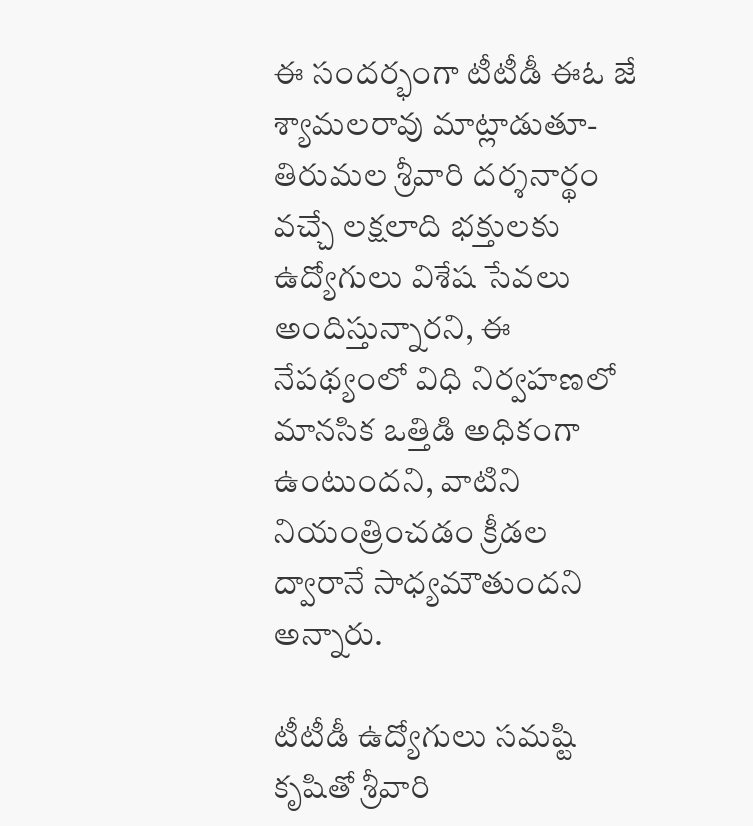ఈ సందర్భంగా టీటీడీ ఈఓ జే శ్యామలరావు మాట్లాడుతూ- తిరుమల శ్రీవారి దర్శనార్థం వచ్చే లక్షలాది భక్తులకు ఉద్యోగులు విశేష సేవలు అందిస్తున్నారని, ఈ నేపథ్యంలో విధి నిర్వహణలో మానసిక ఒత్తిడి అధికంగా ఉంటుందని, వాటిని నియంత్రించడం క్రీడల ద్వారానే సాధ్యమౌతుందని అన్నారు.

టీటీడీ ఉద్యోగులు సమష్టి కృషితో శ్రీవారి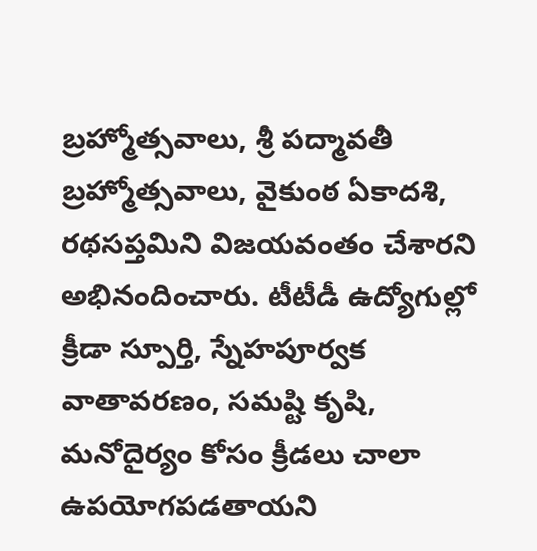బ్రహ్మోత్సవాలు, శ్రీ పద్మావతీ బ్రహ్మోత్సవాలు, వైకుంఠ ఏకాదశి, రథసప్తమిని విజయవంతం చేశారని అభినందించారు. టీటీడీ ఉద్యోగుల్లో క్రీడా స్పూర్తి, స్నేహపూర్వక వాతావరణం, సమష్టి కృషి, మనోదైర్యం కోసం క్రీడలు చాలా ఉపయోగపడతాయని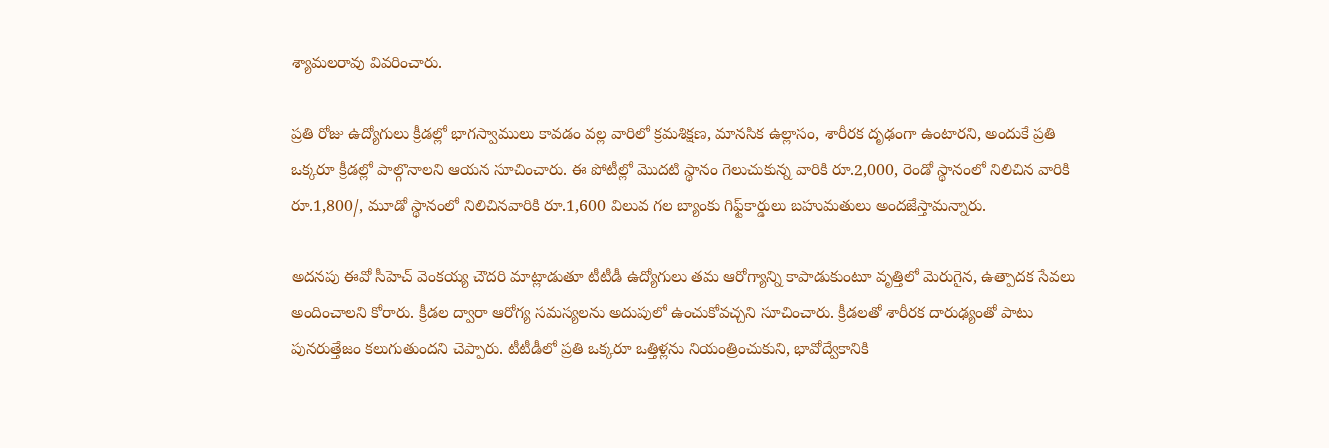శ్యామలరావు వివరించారు.

ప్రతి రోజు ఉద్యోగులు క్రీడల్లో భాగస్వాములు కావడం వల్ల వారిలో క్రమశిక్షణ, మానసిక ఉల్లాసం, శారీరక దృఢంగా ఉంటారని, అందుకే ప్రతి ఒక్కరూ క్రీడల్లో పాల్గొనాలని ఆయన సూచించారు. ఈ పోటీల్లో మొద‌టి స్థానం గెలుచుకున్న వారికి రూ.2,000, రెండో స్థానంలో నిలిచిన వారికి రూ.1,800/, మూడో స్థానంలో నిలిచిన‌వారికి రూ.1,600 విలువ గల బ్యాంకు గిఫ్ట్‌కార్డులు బ‌హుమ‌తులు అంద‌జేస్తామ‌న్నారు.

అదనపు ఈవో సీహెచ్ వెంకయ్య చౌదరి మాట్లాడుతూ టీటీడీ ఉద్యోగులు తమ ఆరోగ్యాన్ని కాపాడుకుంటూ వృత్తిలో మెరుగైన, ఉత్పాదక సేవలు అందించాలని కోరారు. క్రీడల ద్వారా ఆరోగ్య సమస్యలను అదుపులో ఉంచుకోవచ్చని సూచించారు. క్రీడ‌ల‌తో శారీర‌క దారుఢ్యంతో పాటు పున‌రుత్తేజం క‌లుగుతుంద‌ని చెప్పారు. టీటీడీలో ప్రతి ఒక్కరూ ఒత్తిళ్లను నియంత్రించుకుని, భావోద్వేకానికి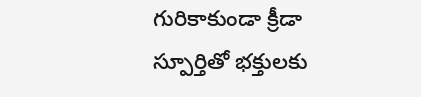గురికాకుండా క్రీడా స్పూర్తితో భక్తులకు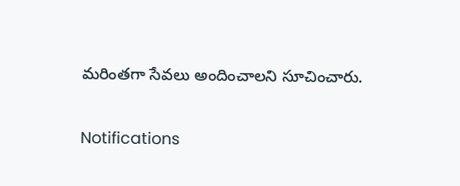మరింతగా సేవలు అందించాలని సూచించారు.

Notifications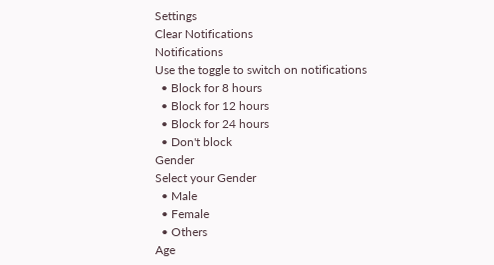Settings
Clear Notifications
Notifications
Use the toggle to switch on notifications
  • Block for 8 hours
  • Block for 12 hours
  • Block for 24 hours
  • Don't block
Gender
Select your Gender
  • Male
  • Female
  • Others
Age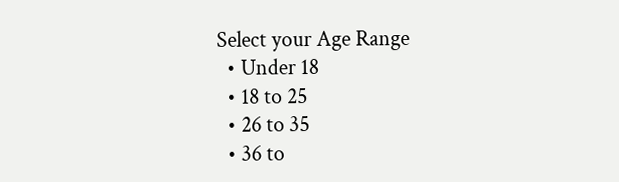Select your Age Range
  • Under 18
  • 18 to 25
  • 26 to 35
  • 36 to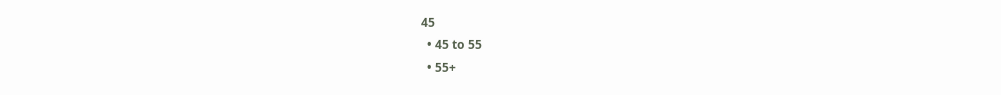45
  • 45 to 55
  • 55+